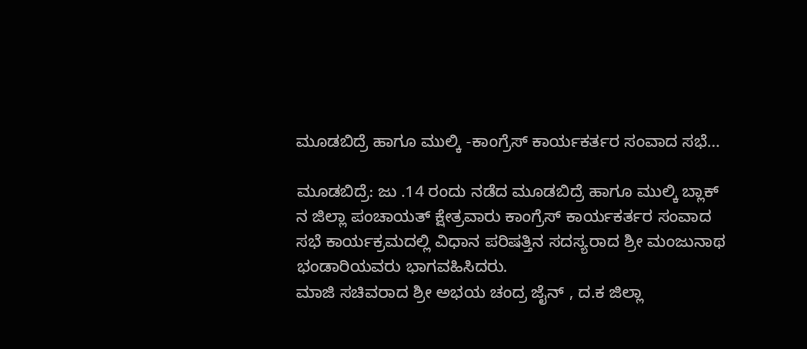ಮೂಡಬಿದ್ರೆ ಹಾಗೂ ಮುಲ್ಕಿ -ಕಾಂಗ್ರೆಸ್ ಕಾರ್ಯಕರ್ತರ ಸಂವಾದ ಸಭೆ…

ಮೂಡಬಿದ್ರೆ: ಜು .14 ರಂದು ನಡೆದ ಮೂಡಬಿದ್ರೆ ಹಾಗೂ ಮುಲ್ಕಿ ಬ್ಲಾಕ್ ನ ಜಿಲ್ಲಾ ಪಂಚಾಯತ್ ಕ್ಷೇತ್ರವಾರು ಕಾಂಗ್ರೆಸ್ ಕಾರ್ಯಕರ್ತರ ಸಂವಾದ ಸಭೆ ಕಾರ್ಯಕ್ರಮದಲ್ಲಿ ವಿಧಾನ ಪರಿಷತ್ತಿನ ಸದಸ್ಯರಾದ ಶ್ರೀ ಮಂಜುನಾಥ ಭಂಡಾರಿಯವರು ಭಾಗವಹಿಸಿದರು.
ಮಾಜಿ ಸಚಿವರಾದ ಶ್ರೀ ಅಭಯ ಚಂದ್ರ ಜೈನ್ , ದ.ಕ ಜಿಲ್ಲಾ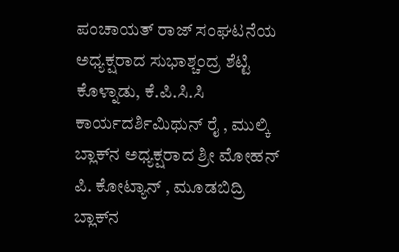ಪಂಚಾಯತ್ ರಾಜ್ ಸಂಘಟನೆಯ ಅಧ್ಯಕ್ಷರಾದ ಸುಭಾಶ್ಚಂದ್ರ ಶೆಟ್ಟಿ ಕೊಳ್ನಾಡು, ಕೆ.ಪಿ.ಸಿ.ಸಿ ಕಾರ್ಯದರ್ಶಿಮಿಥುನ್ ರೈ , ಮುಲ್ಕಿ ಬ್ಲಾಕ್‌ನ ಅಧ್ಯಕ್ಷರಾದ ಶ್ರೀ ಮೋಹನ್ ಪಿ. ಕೋಟ್ಯಾನ್ , ಮೂಡಬಿದ್ರಿ ಬ್ಲಾಕ್‌ನ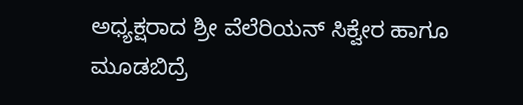ಅಧ್ಯಕ್ಷರಾದ ಶ್ರೀ ವೆಲೆರಿಯನ್ ಸಿಕ್ವೇರ ಹಾಗೂ ಮೂಡಬಿದ್ರೆ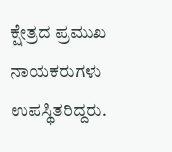ಕ್ಷೇತ್ರದ ಪ್ರಮುಖ ನಾಯಕರುಗಳು ಉಪಸ್ಥಿತರಿದ್ದರು.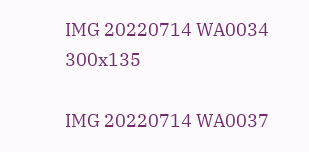IMG 20220714 WA0034 300x135

IMG 20220714 WA0037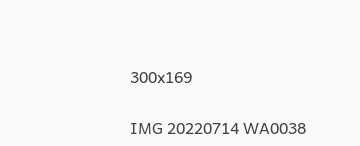300x169

IMG 20220714 WA0038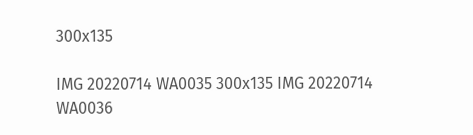300x135

IMG 20220714 WA0035 300x135 IMG 20220714 WA0036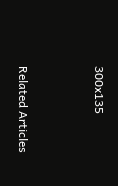300x135



Related Articles